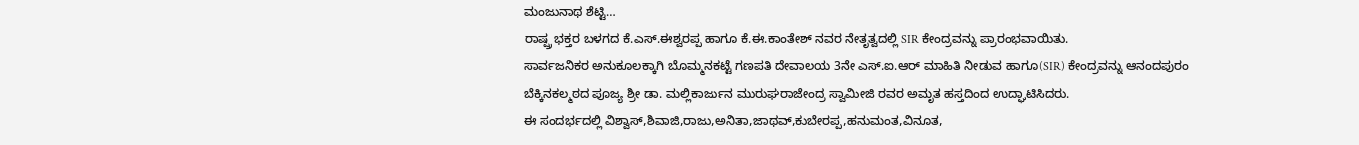ಮಂಜುನಾಥ ಶೆಟ್ಟಿ…
ರಾಷ್ಷ್ರ ಭಕ್ತರ ಬಳಗದ ಕೆ.ಎಸ್.ಈಶ್ವರಪ್ಪ ಹಾಗೂ ಕೆ.ಈ.ಕಾಂತೇಶ್ ನವರ ನೇತೃತ್ವದಲ್ಲಿ SIR ಕೇಂದ್ರವನ್ನು ಪ್ರಾರಂಭವಾಯಿತು.
ಸಾರ್ವಜನಿಕರ ಅನುಕೂಲಕ್ಕಾಗಿ ಬೊಮ್ಮನಕಟ್ಟೆ ಗಣಪತಿ ದೇವಾಲಯ 3ನೇ ಎಸ್.ಐ.ಆರ್ ಮಾಹಿತಿ ನೀಡುವ ಹಾಗೂ(SIR) ಕೇಂದ್ರವನ್ನು ಆನಂದಪುರಂ ಬೆಕ್ಕಿನಕಲ್ಮಠದ ಪೂಜ್ಯ ಶ್ರೀ ಡಾ. ಮಲ್ಲಿಕಾರ್ಜುನ ಮುರುಘರಾಜೇಂದ್ರ ಸ್ವಾಮೀಜಿ ರವರ ಅಮೃತ ಹಸ್ತದಿಂದ ಉದ್ಘಾಟಿಸಿದರು.
ಈ ಸಂದರ್ಭದಲ್ಲಿ ವಿಶ್ವಾಸ್,ಶಿವಾಜಿ,ರಾಜು,ಅನಿತಾ,ಜಾಥವ್,ಕುಬೇರಪ್ಪ,ಹನುಮಂತ,ವಿನೂತ,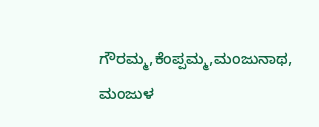ಗೌರಮ್ಮ,ಕೆಂಪ್ಪಮ್ಮ,ಮಂಜುನಾಥ, ಮಂಜುಳ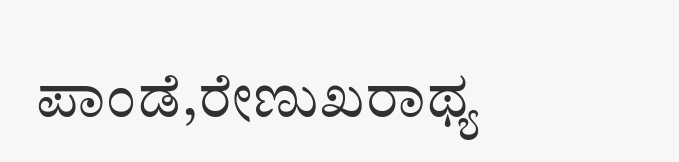ಪಾಂಡೆ,ರೇಣುಖರಾಥ್ಯ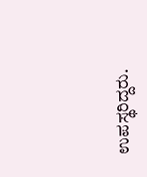ಉಪಸ್ಥರಿದ್ದರು.